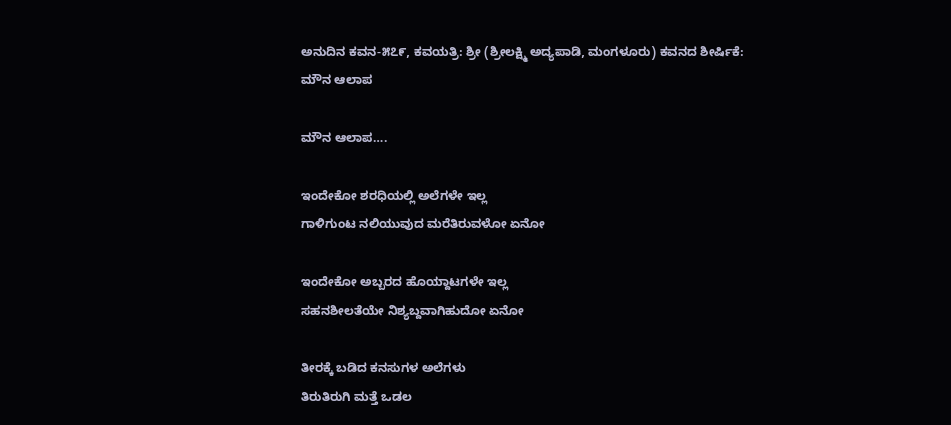ಅನುದಿನ‌ ಕವನ-೫೭೯, ಕವಯತ್ರಿ: ಶ್ರೀ (ಶ್ರೀಲಕ್ಷ್ಮಿ ಅದ್ಯಪಾಡಿ, ಮಂಗಳೂರು) ಕವನದ ಶೀರ್ಷಿಕೆ: ಮೌನ ಆಲಾಪ

ಮೌನ ಆಲಾಪ….

ಇಂದೇಕೋ ಶರಧಿಯಲ್ಲಿ ಅಲೆಗಳೇ ಇಲ್ಲ
ಗಾಳಿಗುಂಟ ನಲಿಯುವುದ ಮರೆತಿರುವಳೋ ಏನೋ

ಇಂದೇಕೋ ಅಬ್ಬರದ ಹೊಯ್ದಾಟಗಳೇ ಇಲ್ಲ
ಸಹನಶೀಲತೆಯೇ ನಿಶ್ಯಬ್ದವಾಗಿಹುದೋ ಏನೋ

ತೀರಕ್ಕೆ ಬಡಿದ ಕನಸುಗಳ ಅಲೆಗಳು
ತಿರುತಿರುಗಿ ಮತ್ತೆ ಒಡಲ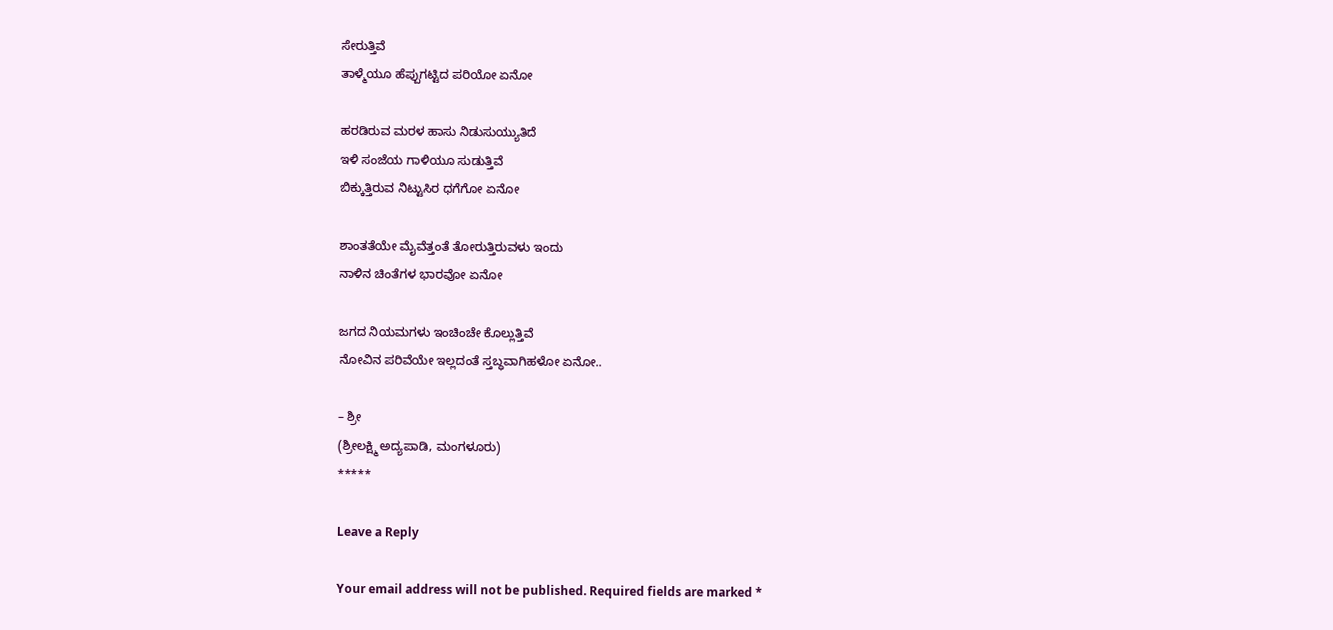ಸೇರುತ್ತಿವೆ
ತಾಳ್ಮೆಯೂ ಹೆಪ್ಪುಗಟ್ಟಿದ ಪರಿಯೋ ಏನೋ

ಹರಡಿರುವ ಮರಳ ಹಾಸು ನಿಡುಸುಯ್ಯುತಿದೆ
ಇಳಿ ಸಂಜೆಯ ಗಾಳಿಯೂ ಸುಡುತ್ತಿವೆ
ಬಿಕ್ಕುತ್ತಿರುವ ನಿಟ್ಟುಸಿರ ಧಗೆಗೋ ಏನೋ

ಶಾಂತತೆಯೇ ಮೈವೆತ್ತಂತೆ ತೋರುತ್ತಿರುವಳು ಇಂದು
ನಾಳಿನ ಚಿಂತೆಗಳ ಭಾರವೋ ಏನೋ

ಜಗದ ನಿಯಮಗಳು ಇಂಚಿಂಚೇ ಕೊಲ್ಲುತ್ತಿವೆ
ನೋವಿನ ಪರಿವೆಯೇ ಇಲ್ಲದಂತೆ ಸ್ತಬ್ಧವಾಗಿಹಳೋ ಏನೋ..

– ಶ್ರೀ
(ಶ್ರೀಲಕ್ಷ್ಮಿ ಅದ್ಯಪಾಡಿ, ಮಂಗಳೂರು)
*****

Leave a Reply

Your email address will not be published. Required fields are marked *